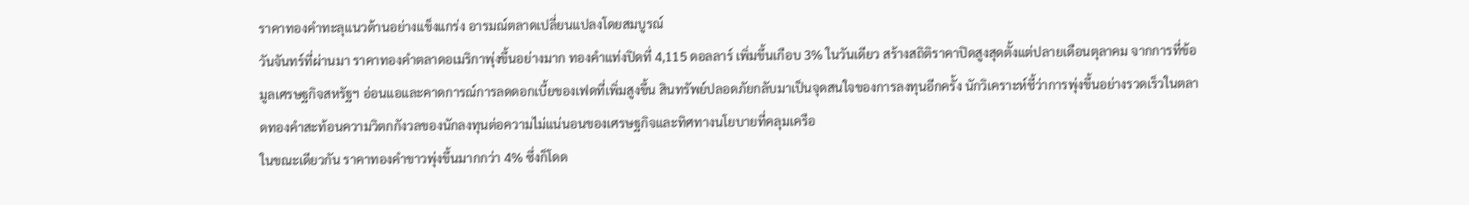ราคาทองคำทะลุแนวต้านอย่างแข็งแกร่ง อารมณ์ตลาดเปลี่ยนแปลงโดยสมบูรณ์
วันจันทร์ที่ผ่านมา ราคาทองคำตลาดอเมริกาพุ่งขึ้นอย่างมาก ทองคำแท่งปิดที่ 4,115 ดอลลาร์ เพิ่มขึ้นเกือบ 3% ในวันเดียว สร้างสถิติราคาปิดสูงสุดตั้งแต่ปลายเดือนตุลาคม จากการที่ข้อมูลเศรษฐกิจสหรัฐฯ อ่อนแอและคาดการณ์การลดดอกเบี้ยของเฟดที่เพิ่มสูงขึ้น สินทรัพย์ปลอดภัยกลับมาเป็นจุดสนใจของการลงทุนอีกครั้ง นักวิเคราะห์ชี้ว่าการพุ่งขึ้นอย่างรวดเร็วในตลาดทองคำสะท้อนความวิตกกังวลของนักลงทุนต่อความไม่แน่นอนของเศรษฐกิจและทิศทางนโยบายที่คลุมเครือ
ในขณะเดียวกัน ราคาทองคำขาวพุ่งขึ้นมากกว่า 4% ซึ่งก็โดด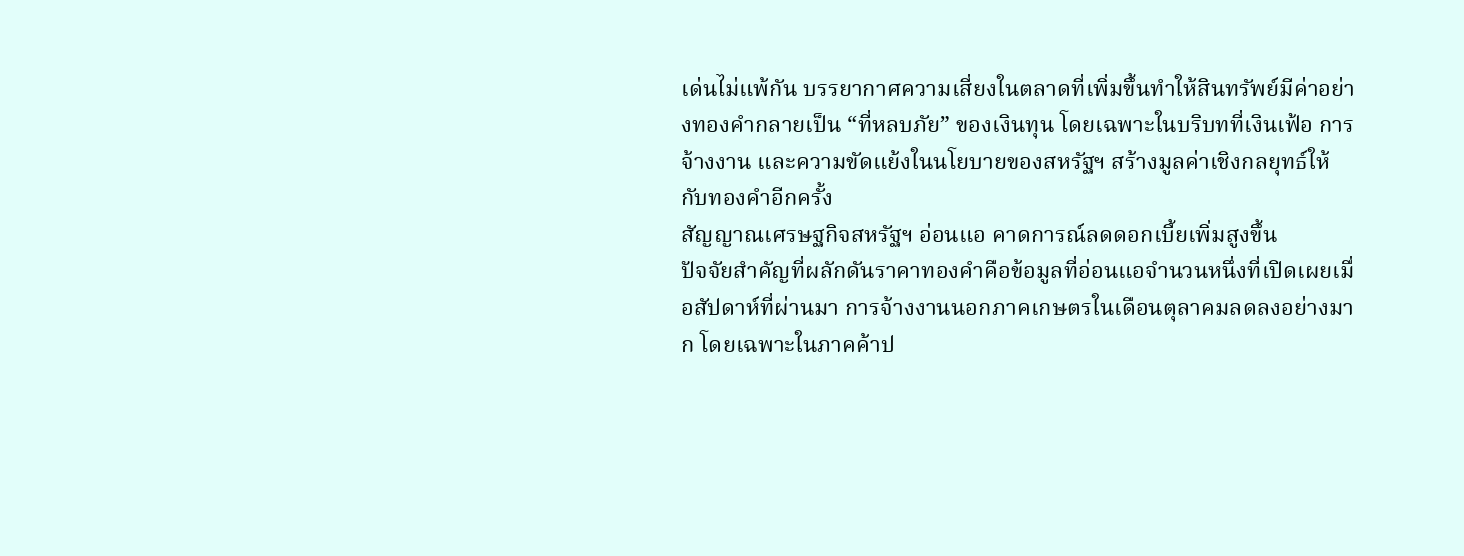เด่นไม่แพ้กัน บรรยากาศความเสี่ยงในตลาดที่เพิ่มขึ้นทำให้สินทรัพย์มีค่าอย่างทองคำกลายเป็น “ที่หลบภัย” ของเงินทุน โดยเฉพาะในบริบทที่เงินเฟ้อ การจ้างงาน และความขัดแย้งในนโยบายของสหรัฐฯ สร้างมูลค่าเชิงกลยุทธ์ให้กับทองคำอีกครั้ง
สัญญาณเศรษฐกิจสหรัฐฯ อ่อนแอ คาดการณ์ลดดอกเบี้ยเพิ่มสูงขึ้น
ปัจจัยสำคัญที่ผลักดันราคาทองคำคือข้อมูลที่อ่อนแอจำนวนหนึ่งที่เปิดเผยเมื่อสัปดาห์ที่ผ่านมา การจ้างงานนอกภาคเกษตรในเดือนตุลาคมลดลงอย่างมาก โดยเฉพาะในภาคค้าป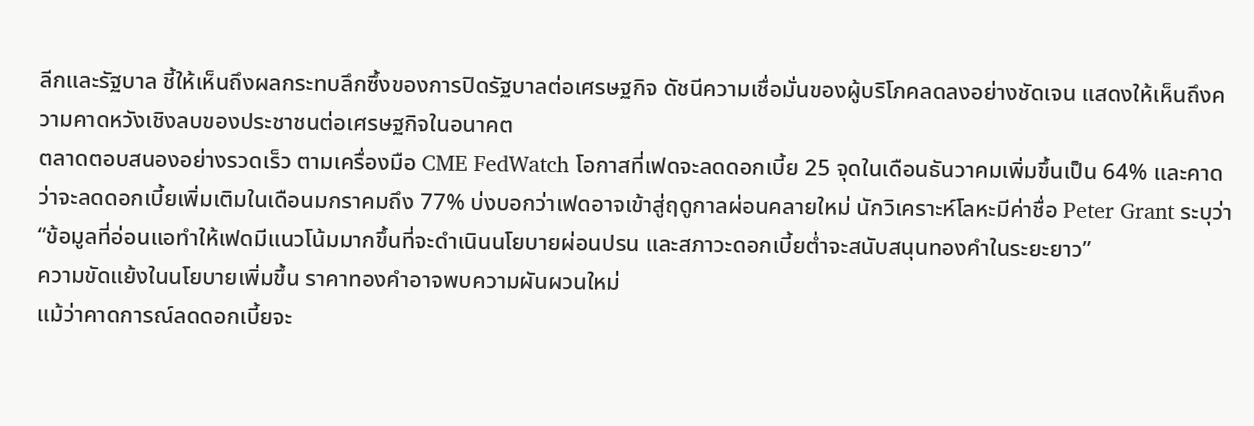ลีกและรัฐบาล ชี้ให้เห็นถึงผลกระทบลึกซึ้งของการปิดรัฐบาลต่อเศรษฐกิจ ดัชนีความเชื่อมั่นของผู้บริโภคลดลงอย่างชัดเจน แสดงให้เห็นถึงความคาดหวังเชิงลบของประชาชนต่อเศรษฐกิจในอนาคต
ตลาดตอบสนองอย่างรวดเร็ว ตามเครื่องมือ CME FedWatch โอกาสที่เฟดจะลดดอกเบี้ย 25 จุดในเดือนธันวาคมเพิ่มขึ้นเป็น 64% และคาดว่าจะลดดอกเบี้ยเพิ่มเติมในเดือนมกราคมถึง 77% บ่งบอกว่าเฟดอาจเข้าสู่ฤดูกาลผ่อนคลายใหม่ นักวิเคราะห์โลหะมีค่าชื่อ Peter Grant ระบุว่า “ข้อมูลที่อ่อนแอทำให้เฟดมีแนวโน้มมากขึ้นที่จะดำเนินนโยบายผ่อนปรน และสภาวะดอกเบี้ยต่ำจะสนับสนุนทองคำในระยะยาว”
ความขัดแย้งในนโยบายเพิ่มขึ้น ราคาทองคำอาจพบความผันผวนใหม่
แม้ว่าคาดการณ์ลดดอกเบี้ยจะ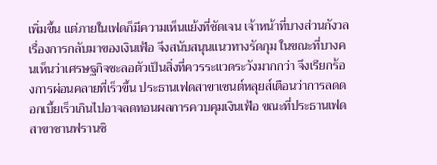เพิ่มขึ้น แต่ภายในเฟดก็มีความเห็นแย้งที่ชัดเจน เจ้าหน้าที่บางส่วนกังวลเรื่องการกลับมาของเงินเฟ้อ จึงสนับสนุนแนวทางรัดกุม ในขณะที่บางคนเห็นว่าเศรษฐกิจชะลอตัวเป็นสิ่งที่ควรระแวดระวังมากกว่า จึงเรียกร้องการผ่อนคลายที่เร็วขึ้น ประธานเฟดสาขาเซนต์หลุยส์เตือนว่าการลดดอกเบี้ยเร็วเกินไปอาจลดทอนผลการควบคุมเงินเฟ้อ ขณะที่ประธานเฟดสาขาซานฟรานซิ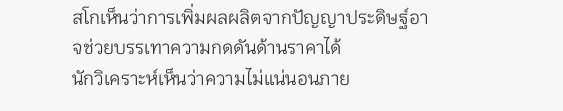สโกเห็นว่าการเพิ่มผลผลิตจากปัญญาประดิษฐ์อาจช่วยบรรเทาความกดดันด้านราคาได้
นักวิเคราะห์เห็นว่าความไม่แน่นอนภาย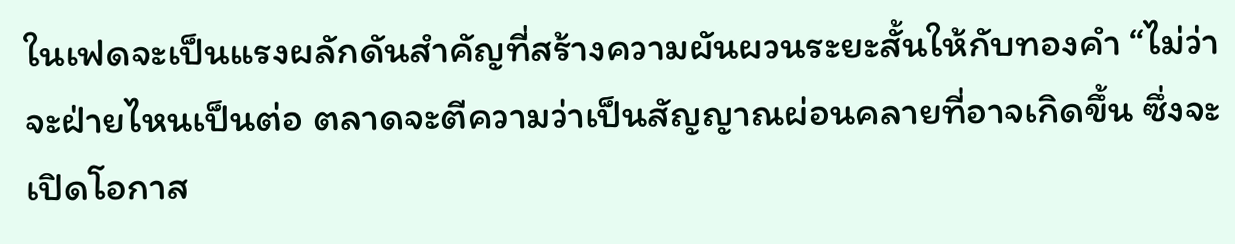ในเฟดจะเป็นแรงผลักดันสำคัญที่สร้างความผันผวนระยะสั้นให้กับทองคำ “ไม่ว่าจะฝ่ายไหนเป็นต่อ ตลาดจะตีความว่าเป็นสัญญาณผ่อนคลายที่อาจเกิดขึ้น ซึ่งจะเปิดโอกาส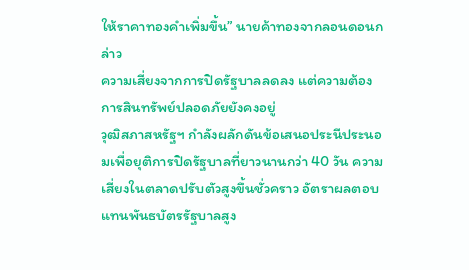ให้ราคาทองคำเพิ่มขึ้น” นายค้าทองจากลอนดอนกล่าว
ความเสี่ยงจากการปิดรัฐบาลลดลง แต่ความต้องการสินทรัพย์ปลอดภัยยังคงอยู่
วุฒิสภาสหรัฐฯ กำลังผลักดันข้อเสนอประนีประนอมเพื่อยุติการปิดรัฐบาลที่ยาวนานกว่า 40 วัน ความเสี่ยงในตลาดปรับตัวสูงขึ้นชั่วคราว อัตราผลตอบแทนพันธบัตรรัฐบาลสูง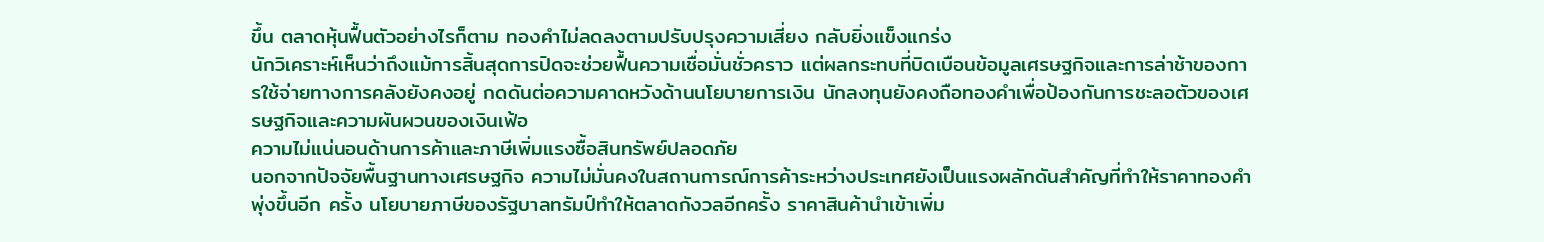ขึ้น ตลาดหุ้นฟื้นตัวอย่างไรก็ตาม ทองคำไม่ลดลงตามปรับปรุงความเสี่ยง กลับยิ่งแข็งแกร่ง
นักวิเคราะห์เห็นว่าถึงแม้การสิ้นสุดการปิดจะช่วยฟื้นความเชื่อมั่นชั่วคราว แต่ผลกระทบที่บิดเบือนข้อมูลเศรษฐกิจและการล่าช้าของการใช้จ่ายทางการคลังยังคงอยู่ กดดันต่อความคาดหวังด้านนโยบายการเงิน นักลงทุนยังคงถือทองคำเพื่อป้องกันการชะลอตัวของเศรษฐกิจและความผันผวนของเงินเฟ้อ
ความไม่แน่นอนด้านการค้าและภาษีเพิ่มแรงซื้อสินทรัพย์ปลอดภัย
นอกจากปัจจัยพื้นฐานทางเศรษฐกิจ ความไม่มั่นคงในสถานการณ์การค้าระหว่างประเทศยังเป็นแรงผลักดันสำคัญที่ทำให้ราคาทองคำพุ่งขึ้นอีก ครั้ง นโยบายภาษีของรัฐบาลทรัมป์ทำให้ตลาดกังวลอีกครั้ง ราคาสินค้านำเข้าเพิ่ม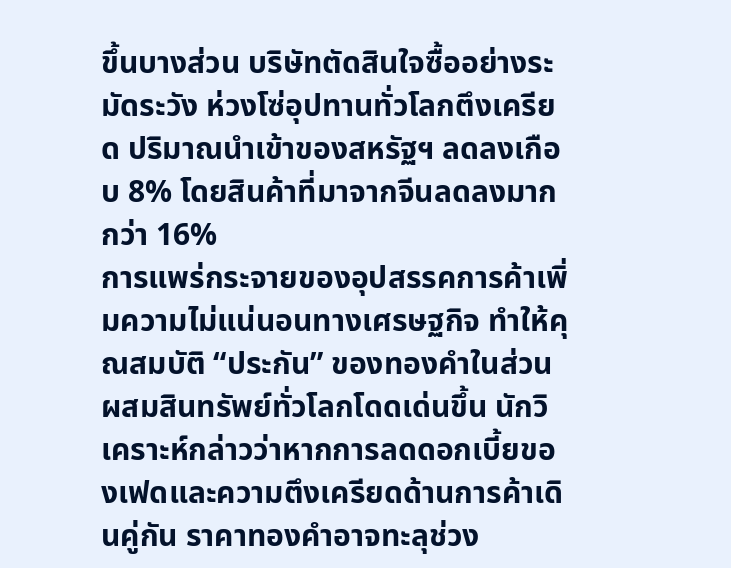ขึ้นบางส่วน บริษัทตัดสินใจซื้ออย่างระมัดระวัง ห่วงโซ่อุปทานทั่วโลกตึงเครียด ปริมาณนำเข้าของสหรัฐฯ ลดลงเกือบ 8% โดยสินค้าที่มาจากจีนลดลงมากกว่า 16%
การแพร่กระจายของอุปสรรคการค้าเพิ่มความไม่แน่นอนทางเศรษฐกิจ ทำให้คุณสมบัติ “ประกัน” ของทองคำในส่วนผสมสินทรัพย์ทั่วโลกโดดเด่นขึ้น นักวิเคราะห์กล่าวว่าหากการลดดอกเบี้ยของเฟดและความตึงเครียดด้านการค้าเดินคู่กัน ราคาทองคำอาจทะลุช่วง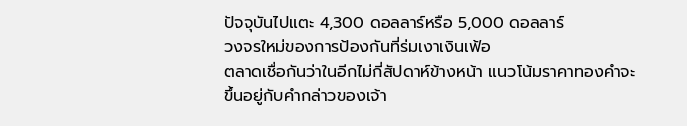ปัจจุบันไปแตะ 4,300 ดอลลาร์หรือ 5,000 ดอลลาร์
วงจรใหม่ของการป้องกันที่ร่มเงาเงินเฟ้อ
ตลาดเชื่อกันว่าในอีกไม่กี่สัปดาห์ข้างหน้า แนวโน้มราคาทองคำจะขึ้นอยู่กับคำกล่าวของเจ้า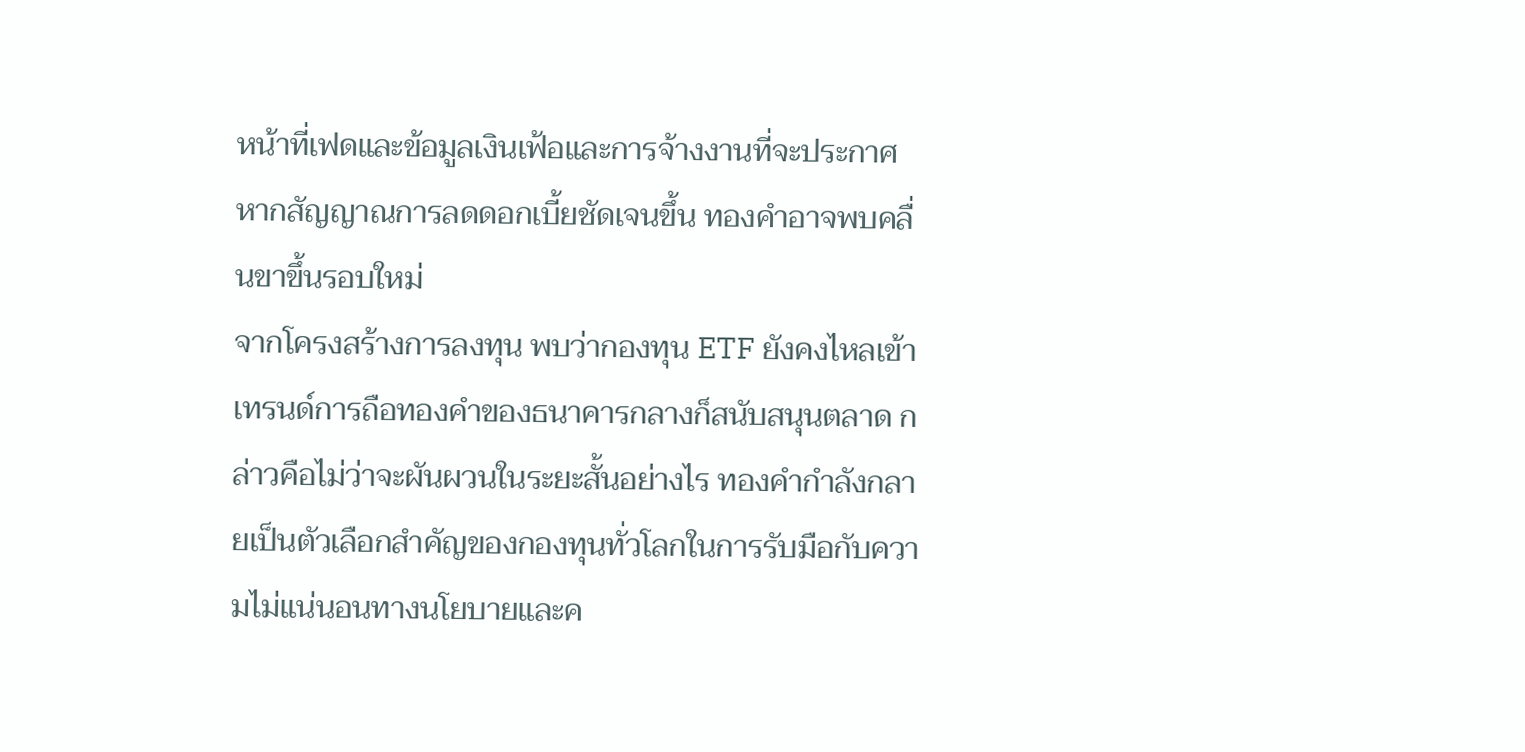หน้าที่เฟดและข้อมูลเงินเฟ้อและการจ้างงานที่จะประกาศ หากสัญญาณการลดดอกเบี้ยชัดเจนขึ้น ทองคำอาจพบคลื่นขาขึ้นรอบใหม่
จากโครงสร้างการลงทุน พบว่ากองทุน ETF ยังคงไหลเข้า เทรนด์การถือทองคำของธนาคารกลางก็สนับสนุนตลาด กล่าวคือไม่ว่าจะผันผวนในระยะสั้นอย่างไร ทองคำกำลังกลายเป็นตัวเลือกสำคัญของกองทุนทั่วโลกในการรับมือกับความไม่แน่นอนทางนโยบายและค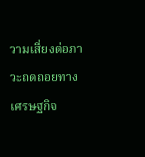วามเสี่ยงต่อภาวะถดถอยทางเศรษฐกิจ